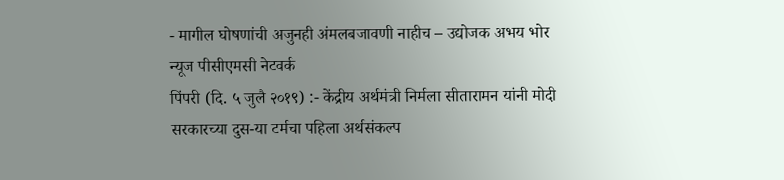- मागील घोषणांची अजुनही अंमलबजावणी नाहीच – उद्योजक अभय भोर
न्यूज पीसीएमसी नेटवर्क
पिंपरी (दि. ५ जुलै २०१९) :- केंद्रीय अर्थमंत्री निर्मला सीतारामन यांनी मोदी सरकारच्या दुस-या टर्मचा पहिला अर्थसंकल्प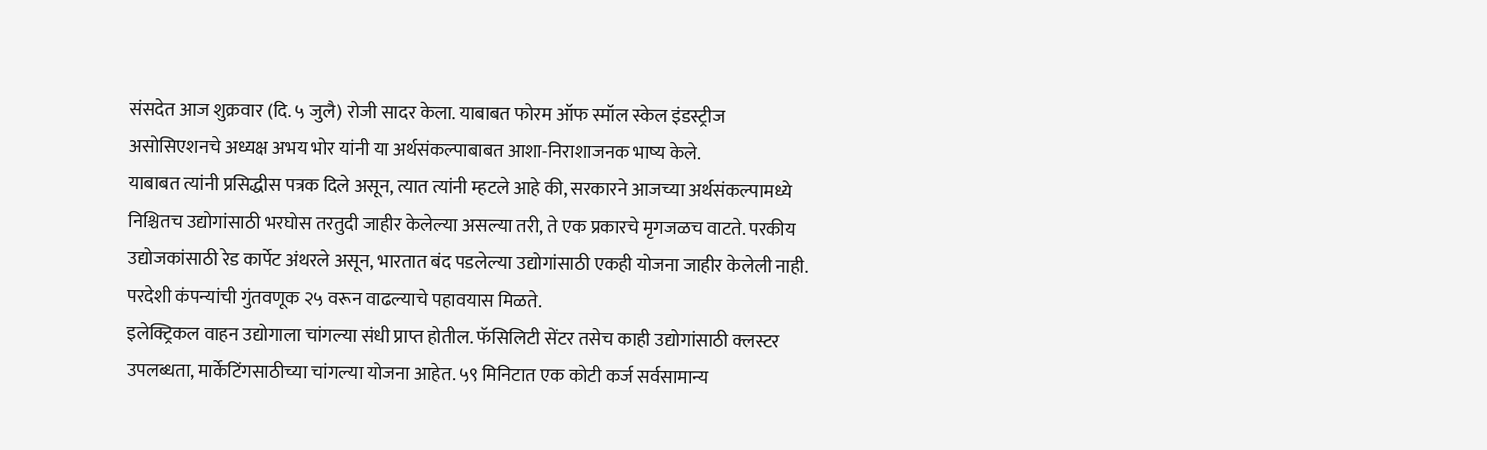संसदेत आज शुक्रवार (दि. ५ जुलै) रोजी सादर केला. याबाबत फोरम ऑफ स्मॉल स्केल इंडस्ट्रीज असोसिएशनचे अध्यक्ष अभय भोर यांनी या अर्थसंकल्पाबाबत आशा-निराशाजनक भाष्य केले.
याबाबत त्यांनी प्रसिद्धीस पत्रक दिले असून, त्यात त्यांनी म्हटले आहे की, सरकारने आजच्या अर्थसंकल्पामध्ये निश्चितच उद्योगांसाठी भरघोस तरतुदी जाहीर केलेल्या असल्या तरी, ते एक प्रकारचे मृगजळच वाटते. परकीय उद्योजकांसाठी रेड कार्पेट अंथरले असून, भारतात बंद पडलेल्या उद्योगांसाठी एकही योजना जाहीर केलेली नाही. परदेशी कंपन्यांची गुंतवणूक २५ वरून वाढल्याचे पहावयास मिळते.
इलेक्ट्रिकल वाहन उद्योगाला चांगल्या संधी प्राप्त होतील. फॅसिलिटी सेंटर तसेच काही उद्योगांसाठी क्लस्टर उपलब्धता, मार्केटिंगसाठीच्या चांगल्या योजना आहेत. ५९ मिनिटात एक कोटी कर्ज सर्वसामान्य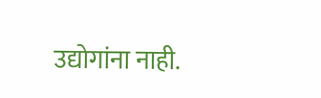उद्योगांना नाही.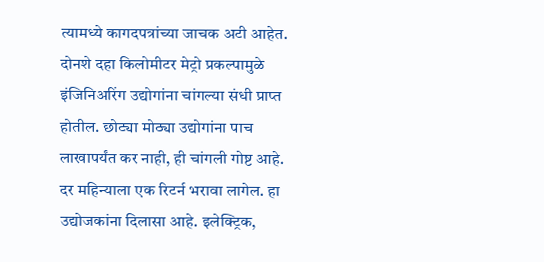त्यामध्ये कागदपत्रांच्या जाचक अटी आहेत. दोनशे दहा किलोमीटर मेट्रो प्रकल्पामुळे इंजिनिअरिंग उद्योगांना चांगल्या संधी प्राप्त होतील. छोट्या मोठ्या उद्योगांना पाच लाखापर्यंत कर नाही, ही चांगली गोष्ट आहे. दर महिन्याला एक रिटर्न भरावा लागेल. हा उद्योजकांना दिलासा आहे. इलेक्ट्रिक,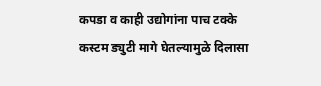कपडा व काही उद्योगांना पाच टक्के कस्टम ड्युटी मागे घेतल्यामुळे दिलासा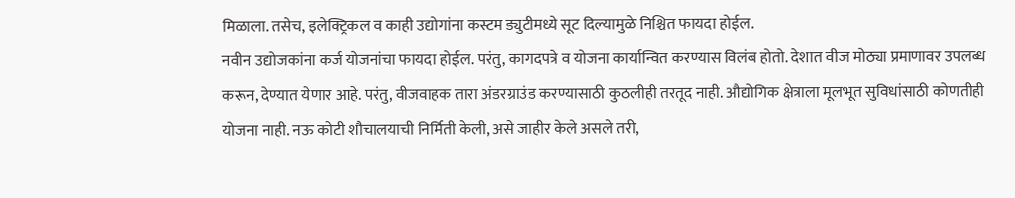मिळाला. तसेच, इलेक्ट्रिकल व काही उद्योगांना कस्टम ड्युटीमध्ये सूट दिल्यामुळे निश्चित फायदा होईल.
नवीन उद्योजकांना कर्ज योजनांचा फायदा होईल. परंतु, कागदपत्रे व योजना कार्यान्वित करण्यास विलंब होतो. देशात वीज मोठ्या प्रमाणावर उपलब्ध करून, देण्यात येणार आहे. परंतु, वीजवाहक तारा अंडरग्राउंड करण्यासाठी कुठलीही तरतूद नाही. औद्योगिक क्षेत्राला मूलभूत सुविधांसाठी कोणतीही योजना नाही. नऊ कोटी शौचालयाची निर्मिती केली, असे जाहीर केले असले तरी,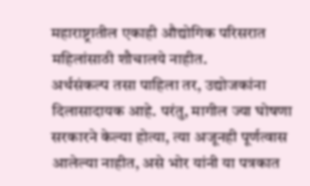महाराष्ट्रातील एकाही औद्योगिक परिसरात महिलांसाठी शौचालये नाहीत.
अर्थसंकल्प तसा पाहिला तर, उद्योजकांना दिलासादायक आहे. परंतु, मागील ज्या घोषणा सरकारने केल्या होत्या, त्या अजूनही पूर्णत्वास आलेल्या नाहीत, असे भोर यांनी या पत्रकात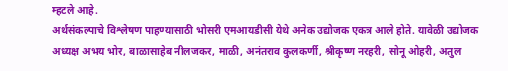म्हटले आहे.
अर्थसंकल्पाचे विश्लेषण पाहण्यासाठी भोसरी एमआयडीसी येथे अनेक उद्योजक एकत्र आले होते. यावेळी उद्योजक अध्यक्ष अभय भोर, बाळासाहेब नीलजकर, माळी, अनंतराव कुलकर्णी, श्रीकृष्ण नरहरी, सोनू ओहरी, अतुल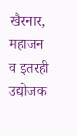खैरनार, महाजन व इतरही उद्योजक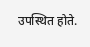उपस्थित होते.